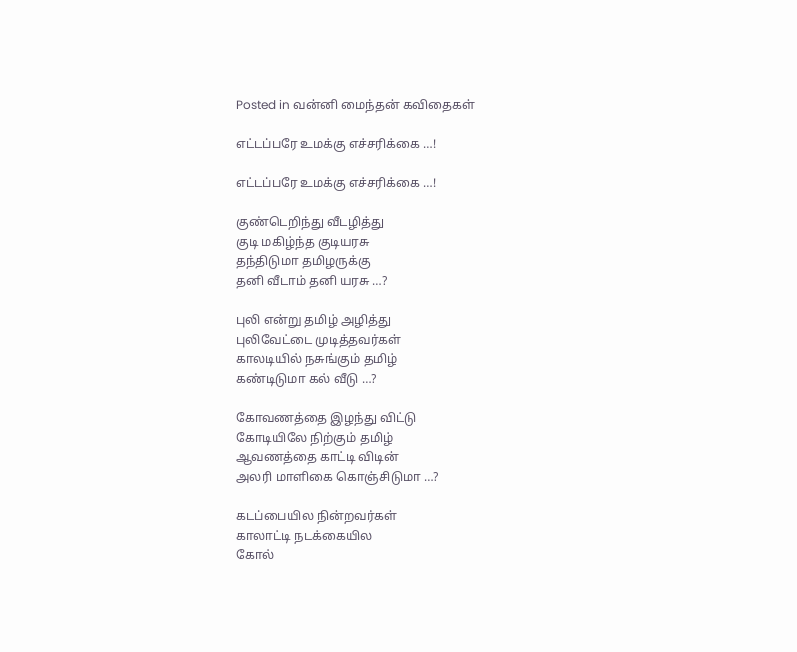Posted in வன்னி மைந்தன் கவிதைகள்

எட்டப்பரே உமக்கு எச்சரிக்கை …!

எட்டப்பரே உமக்கு எச்சரிக்கை …!

குண்டெறிந்து வீடழித்து
குடி மகிழ்ந்த குடியரசு
தந்திடுமா தமிழருக்கு
தனி வீடாம் தனி யரசு …?

புலி என்று தமிழ் அழித்து
புலிவேட்டை முடித்தவர்கள்
காலடியில் நசுங்கும் தமிழ்
கண்டிடுமா கல் வீடு …?

கோவணத்தை இழந்து விட்டு
கோடியிலே நிற்கும் தமிழ்
ஆவணத்தை காட்டி விடின்
அலரி மாளிகை கொஞ்சிடுமா …?

கடப்பையில நின்றவர்கள்
காலாட்டி நடக்கையில
கோல்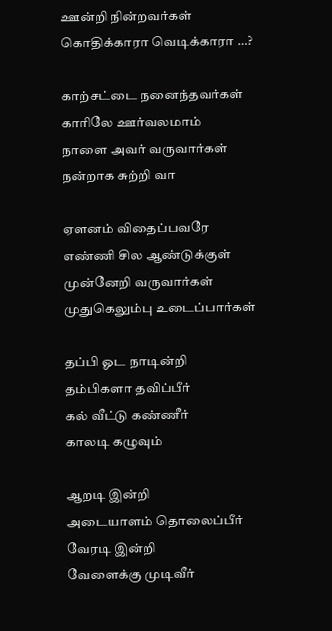ஊன்றி நின்றவர்கள்
கொதிக்காரா வெடிக்காரா …?

காற்சட்டை நனைந்தவர்கள்
காரிலே ஊர்வலமாம்
நாளை அவர் வருவார்கள்
நன்றாக சுற்றி வா

ஏளனம் விதைப்பவரே
எண்ணி சில ஆண்டுக்குள்
முன்னேறி வருவார்கள்
முதுகெலும்பு உடைப்பார்கள்

தப்பி ஓட நாடின்றி
தம்பிகளா தவிப்பீர்
கல் வீட்டு கண்ணீர்
காலடி கழுவும்

ஆறடி இன்றி
அடையாளம் தொலைப்பீர்
வேரடி இன்றி
வேளைக்கு முடிவீர்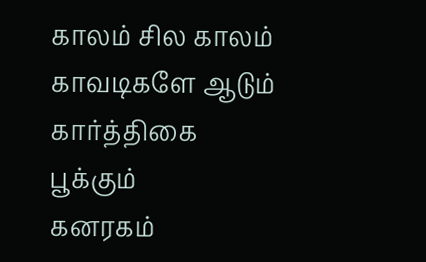காலம் சில காலம்
காவடிகளே ஆடும்
கார்த்திகை பூக்கும்
கனரகம்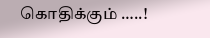கொதிக்கும் …..!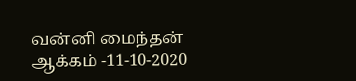வன்னி மைந்தன்
ஆக்கம் -11-10-2020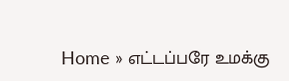Home » எட்டப்பரே உமக்கு